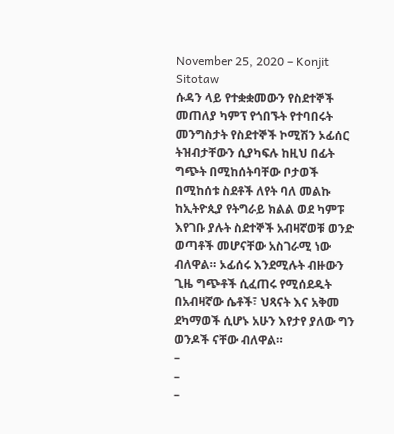November 25, 2020 – Konjit Sitotaw
ሱዳን ላይ የተቋቋመውን የስደተኞች መጠለያ ካምፕ የጎበኙት የተባበሩት መንግስታት የስደተኞች ኮሚሽን ኦፊሰር ትዝብታቸውን ሲያካፍሉ ከዚህ በፊት ግጭት በሚከሰትባቸው ቦታወች በሚከሰቱ ስደቶች ለየት ባለ መልኩ ከኢትዮጲያ የትግራይ ክልል ወደ ካምፑ እየገቡ ያሉት ስደተኞች አብዛኛወቹ ወንድ ወጣቶች መሆናቸው አስገራሚ ነው ብለዋል። ኦፊሰሩ እንደሚሉት ብዙውን ጊዜ ግጭቶች ሲፈጠሩ የሚሰደዱት በአብዛኛው ሴቶች፣ ህጻናት እና አቅመ ደካማወች ሲሆኑ አሁን እየታየ ያለው ግን ወንዶች ናቸው ብለዋል።
–
–
–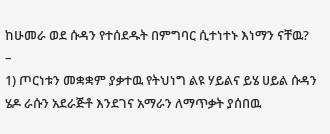ከሁመራ ወደ ሱዳን የተሰደዱት በምግባር ሲተነተኑ እነማን ናቸዉ?
–
1) ጦርነቱን መቋቋም ያቃተዉ የትህነግ ልዩ ሃይልና ይሄ ሀይል ሱዳን ሄዶ ራሱን አደራጅቶ እንደገና አማራን ለማጥቃት ያሰበዉ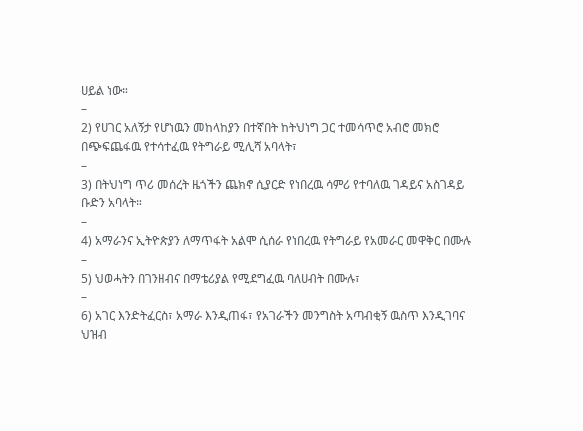ሀይል ነው።
–
2) የሀገር አለኝታ የሆነዉን መከላከያን በተኛበት ከትህነግ ጋር ተመሳጥሮ አብሮ መክሮ በጭፍጨፋዉ የተሳተፈዉ የትግራይ ሚሊሻ አባላት፣
–
3) በትህነግ ጥሪ መሰረት ዜጎችን ጨክኖ ሲያርድ የነበረዉ ሳምሪ የተባለዉ ገዳይና አስገዳይ ቡድን አባላት።
–
4) አማራንና ኢትዮጵያን ለማጥፋት አልሞ ሲሰራ የነበረዉ የትግራይ የአመራር መዋቅር በሙሉ
–
5) ህወሓትን በገንዘብና በማቴሪያል የሚደግፈዉ ባለሀብት በሙሉ፣
–
6) አገር እንድትፈርስ፣ አማራ እንዲጠፋ፣ የአገራችን መንግስት አጣብቂኝ ዉስጥ እንዲገባና ህዝብ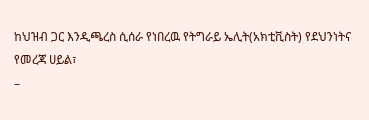ከህዝብ ጋር እንዲጫረስ ሲሰራ የነበረዉ የትግራይ ኤሊት(አክቲቪስት) የደህንነትና የመረጃ ሀይል፣
–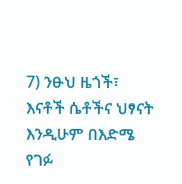7) ንፁህ ዜጎች፣ እናቶች ሴቶችና ህፃናት እንዲሁም በእድሜ የገፉ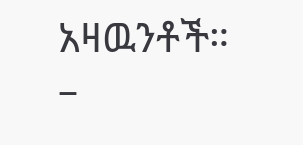አዛዉንቶች።
–